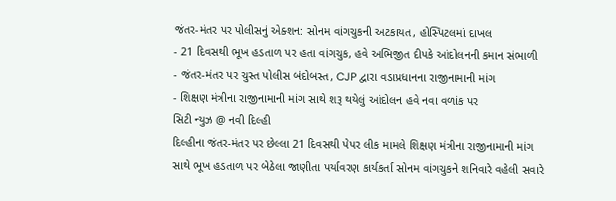જંતર-મંતર પર પોલીસનું એક્શન: સોનમ વાંગચુકની અટકાયત, હોસ્પિટલમાં દાખલ
- 21 દિવસથી ભૂખ હડતાળ પર હતા વાંગચુક, હવે અભિજીત દીપકે આંદોલનની કમાન સંભાળી
- જંતર-મંતર પર ચુસ્ત પોલીસ બંદોબસ્ત, CJP દ્વારા વડાપ્રધાનના રાજીનામાની માંગ
- શિક્ષણ મંત્રીના રાજીનામાની માંગ સાથે શરૂ થયેલું આંદોલન હવે નવા વળાંક પર
સિટી ન્યુઝ @ નવી દિલ્હી
દિલ્હીના જંતર-મંતર પર છેલ્લા 21 દિવસથી પેપર લીક મામલે શિક્ષણ મંત્રીના રાજીનામાની માંગ સાથે ભૂખ હડતાળ પર બેઠેલા જાણીતા પર્યાવરણ કાર્યકર્તા સોનમ વાંગચુકને શનિવારે વહેલી સવારે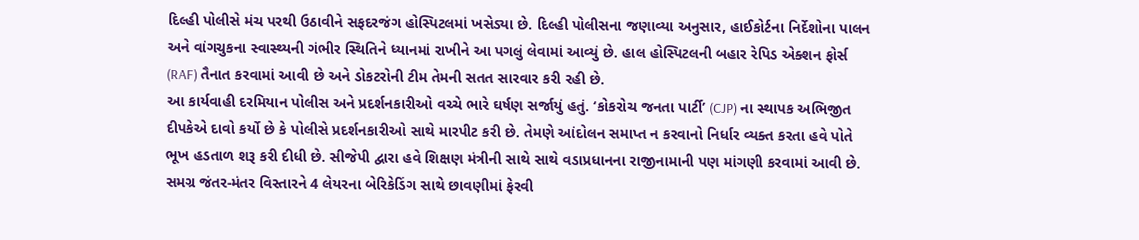દિલ્હી પોલીસે મંચ પરથી ઉઠાવીને સફદરજંગ હોસ્પિટલમાં ખસેડ્યા છે. દિલ્હી પોલીસના જણાવ્યા અનુસાર, હાઈકોર્ટના નિર્દેશોના પાલન અને વાંગચુકના સ્વાસ્થ્યની ગંભીર સ્થિતિને ધ્યાનમાં રાખીને આ પગલું લેવામાં આવ્યું છે. હાલ હોસ્પિટલની બહાર રેપિડ એક્શન ફોર્સ (RAF) તૈનાત કરવામાં આવી છે અને ડોકટરોની ટીમ તેમની સતત સારવાર કરી રહી છે.
આ કાર્યવાહી દરમિયાન પોલીસ અને પ્રદર્શનકારીઓ વચ્ચે ભારે ઘર્ષણ સર્જાયું હતું. ‘કોકરોચ જનતા પાર્ટી’ (CJP) ના સ્થાપક અભિજીત દીપકેએ દાવો કર્યો છે કે પોલીસે પ્રદર્શનકારીઓ સાથે મારપીટ કરી છે. તેમણે આંદોલન સમાપ્ત ન કરવાનો નિર્ધાર વ્યક્ત કરતા હવે પોતે ભૂખ હડતાળ શરૂ કરી દીધી છે. સીજેપી દ્વારા હવે શિક્ષણ મંત્રીની સાથે સાથે વડાપ્રધાનના રાજીનામાની પણ માંગણી કરવામાં આવી છે. સમગ્ર જંતર-મંતર વિસ્તારને 4 લેયરના બેરિકેડિંગ સાથે છાવણીમાં ફેરવી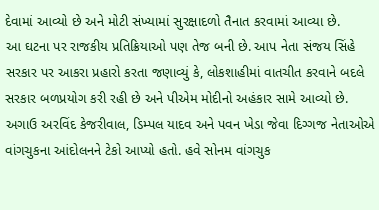દેવામાં આવ્યો છે અને મોટી સંખ્યામાં સુરક્ષાદળો તૈનાત કરવામાં આવ્યા છે.
આ ઘટના પર રાજકીય પ્રતિક્રિયાઓ પણ તેજ બની છે. આપ નેતા સંજય સિંહે સરકાર પર આકરા પ્રહારો કરતા જણાવ્યું કે, લોકશાહીમાં વાતચીત કરવાને બદલે સરકાર બળપ્રયોગ કરી રહી છે અને પીએમ મોદીનો અહંકાર સામે આવ્યો છે. અગાઉ અરવિંદ કેજરીવાલ, ડિમ્પલ યાદવ અને પવન ખેડા જેવા દિગ્ગજ નેતાઓએ વાંગચુકના આંદોલનને ટેકો આપ્યો હતો. હવે સોનમ વાંગચુક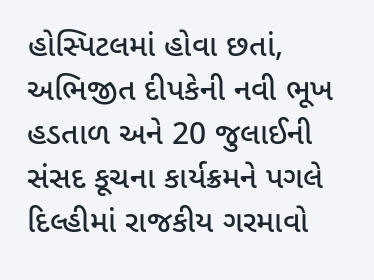હોસ્પિટલમાં હોવા છતાં, અભિજીત દીપકેની નવી ભૂખ હડતાળ અને 20 જુલાઈની સંસદ કૂચના કાર્યક્રમને પગલે દિલ્હીમાં રાજકીય ગરમાવો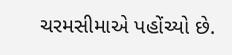ચરમસીમાએ પહોંચ્યો છે.